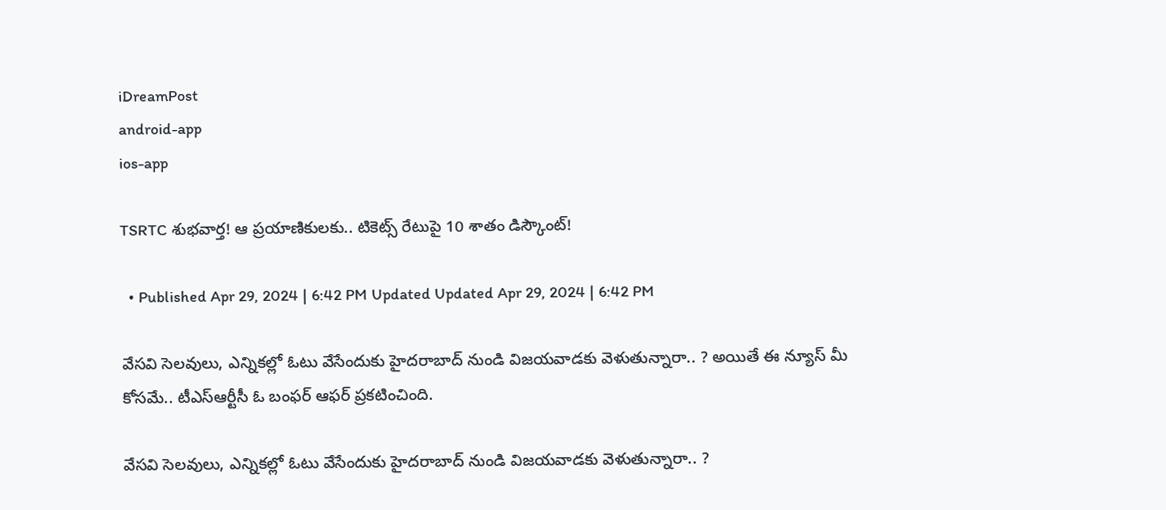iDreamPost
android-app
ios-app

TSRTC శుభవార్త! ఆ ప్రయాణికులకు.. టికెట్స్ రేటుపై 10 శాతం డిస్కౌంట్‌!

  • Published Apr 29, 2024 | 6:42 PM Updated Updated Apr 29, 2024 | 6:42 PM

వేసవి సెలవులు, ఎన్నికల్లో ఓటు వేసేందుకు హైదరాబాద్ నుండి విజయవాడకు వెళుతున్నారా.. ? అయితే ఈ న్యూస్ మీ కోసమే.. టీఎస్ఆర్టీసీ ఓ బంఫర్ ఆఫర్ ప్రకటించింది.

వేసవి సెలవులు, ఎన్నికల్లో ఓటు వేసేందుకు హైదరాబాద్ నుండి విజయవాడకు వెళుతున్నారా.. ?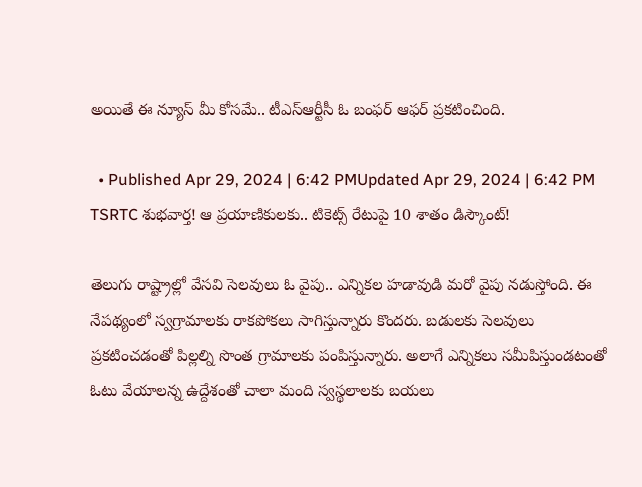అయితే ఈ న్యూస్ మీ కోసమే.. టీఎస్ఆర్టీసీ ఓ బంఫర్ ఆఫర్ ప్రకటించింది.

  • Published Apr 29, 2024 | 6:42 PMUpdated Apr 29, 2024 | 6:42 PM
TSRTC శుభవార్త! ఆ ప్రయాణికులకు.. టికెట్స్ రేటుపై 10 శాతం డిస్కౌంట్‌!

తెలుగు రాష్ట్రాల్లో వేసవి సెలవులు ఓ వైపు.. ఎన్నికల హడావుడి మరో వైపు నడుస్తోంది. ఈ నేపథ్యంలో స్వగ్రామాలకు రాకపోకలు సాగిస్తున్నారు కొందరు. బడులకు సెలవులు ప్రకటించడంతో పిల్లల్ని సొంత గ్రామాలకు పంపిస్తున్నారు. అలాగే ఎన్నికలు సమీపిస్తుండటంతో ఓటు వేయాలన్న ఉద్దేశంతో చాలా మంది స్వస్థలాలకు బయలు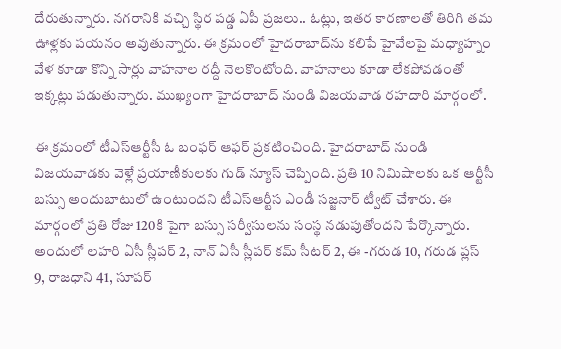దేరుతున్నారు. నగరానికి వచ్చి స్థిర పడ్డ ఏపీ ప్రజలు.. ఓట్లు, ఇతర కారణాలతో తిరిగి తమ ఊళ్లకు పయనం అవుతున్నారు. ఈ క్రమంలో హైదరాబాద్‌ను కలిపే హైవేలపై మధ్యాహ్నం వేళ కూడా కొన్ని సార్లు వాహనాల రద్దీ నెలకొంటోంది. వాహనాలు కూడా లేకపోవడంతో ఇక్కట్లు పడుతున్నారు. ముఖ్యంగా హైదరాబాద్ నుండి విజయవాడ రహదారి మార్గంలో.

ఈ క్రమంలో టీఎస్ఆర్టీసీ ఓ బంఫర్ ఆఫర్ ప్రకటించింది. హైదరాబాద్ నుండి విజయవాడకు వెళ్లే ప్రయాణీకులకు గుడ్ న్యూస్ చెప్పింది. ప్రతి 10 నిమిషాలకు ఒక ఆర్టీసీ బస్సు అందుబాటులో ఉంటుందని టీఎస్ఆర్టీస ఎండీ సజ్జనార్ ట్వీట్ చేశారు. ఈ మార్గంలో ప్రతి రోజు 120కి పైగా బస్సు సర్వీసులను సంస్థ నడుపుతోందని పేర్కొన్నారు. అందులో లహరి ఏసీ స్లీపర్ 2, నాన్ ఏసీ స్లీపర్ కమ్ సీటర్ 2, ఈ -గరుడ 10, గరుడ ప్లస్ 9, రాజధాని 41, సూపర్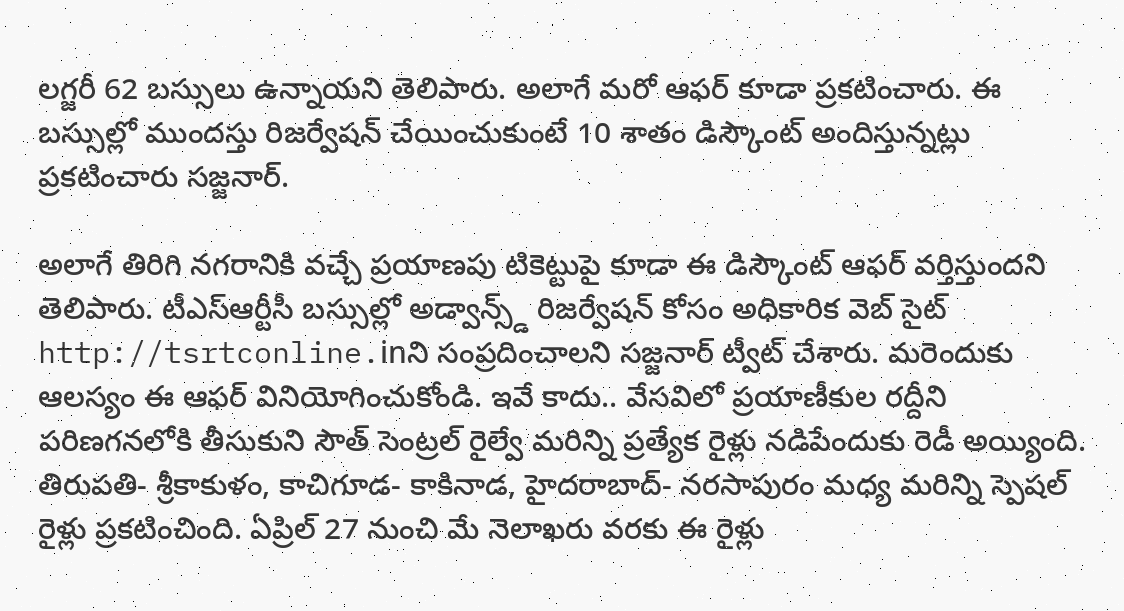లగ్జరీ 62 బస్సులు ఉన్నాయని తెలిపారు. అలాగే మరో ఆఫర్ కూడా ప్రకటించారు. ఈ బస్సుల్లో ముందస్తు రిజర్వేషన్ చేయించుకుంటే 10 శాతం డిస్కౌంట్ అందిస్తున్నట్లు ప్రకటించారు సజ్జనార్.

అలాగే తిరిగి నగరానికి వచ్చే ప్రయాణపు టికెట్టుపై కూడా ఈ డిస్కౌంట్ ఆఫర్ వర్తిస్తుందని తెలిపారు. టీఎస్ఆర్టీసీ బస్సుల్లో అడ్వాన్స్డ్ రిజర్వేషన్ కోసం అధికారిక వెబ్ సైట్ http://tsrtconline.inని సంప్రదించాలని సజ్జనార్ ట్వీట్ చేశారు. మరెందుకు ఆలస్యం ఈ ఆఫర్ వినియోగించుకోండి. ఇవే కాదు.. వేసవిలో ప్రయాణీకుల రద్దీని పరిణగనలోకి తీసుకుని సౌత్ సెంట్రల్ రైల్వే మరిన్ని ప్రత్యేక రైళ్లు నడిపేందుకు రెడీ అయ్యింది. తిరుపతి- శ్రీకాకుళం, కాచిగూడ- కాకినాడ, హైదరాబాద్‌- నరసాపురం మధ్య మరిన్ని స్పెషల్ రైళ్లు ప్రకటించింది. ఏప్రిల్‌ 27 నుంచి మే నెలాఖరు వరకు ఈ రైళ్లు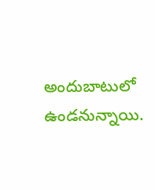అందుబాటులో ఉండనున్నాయి.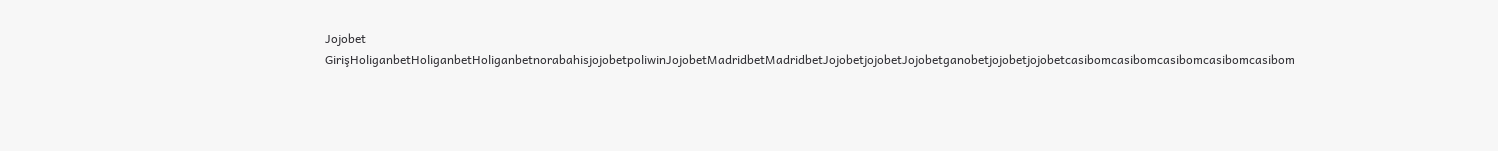Jojobet GirişHoliganbetHoliganbetHoliganbetnorabahisjojobetpoliwinJojobetMadridbetMadridbetJojobetjojobetJojobetganobetjojobetjojobetcasibomcasibomcasibomcasibomcasibom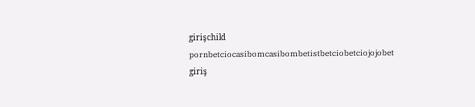girişchild pornbetciocasibomcasibombetistbetciobetciojojobet giriş